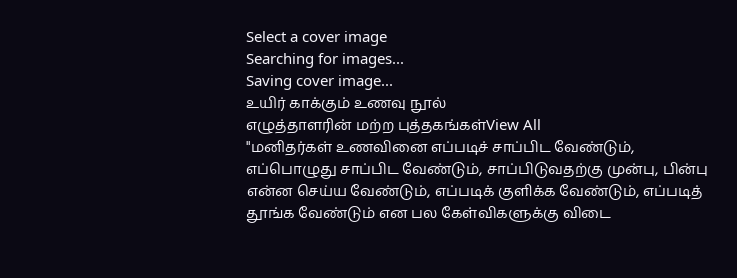Select a cover image
Searching for images...
Saving cover image...
உயிர் காக்கும் உணவு நூல்
எழுத்தாளரின் மற்ற புத்தகங்கள்View All
"மனிதர்கள் உணவினை எப்படிச் சாப்பிட வேண்டும், எப்பொழுது சாப்பிட வேண்டும், சாப்பிடுவதற்கு முன்பு, பின்பு என்ன செய்ய வேண்டும், எப்படிக் குளிக்க வேண்டும், எப்படித் தூங்க வேண்டும் என பல கேள்விகளுக்கு விடை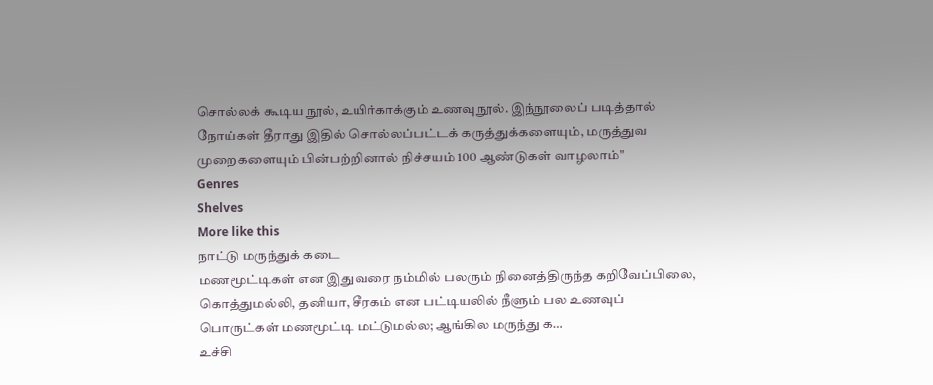சொல்லக் கூடிய நூல், உயிர்காக்கும் உணவுநூல். இந்நூலைப் படித்தால் நோய்கள் தீராது இதில் சொல்லப்பட்டக் கருத்துக்களையும், மருத்துவ முறைகளையும் பின்பற்றினால் நிச்சயம் 100 ஆண்டுகள் வாழலாம்"
Genres
Shelves
More like this
நாட்டு மருந்துக் கடை
மணமூட்டிகள் என இதுவரை நம்மில் பலரும் நினைத்திருந்த கறிவேப்பிலை, கொத்துமல்லி, தனியா, சீரகம் என பட்டியலில் நீளும் பல உணவுப் பொருட்கள் மணமூட்டி மட்டுமல்ல; ஆங்கில மருந்து க…
உச்சி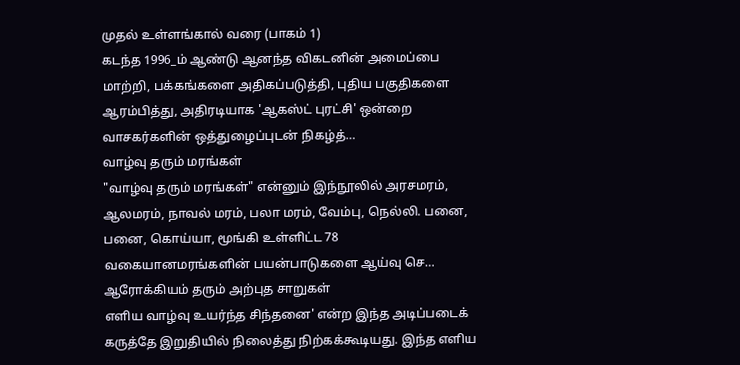முதல் உள்ளங்கால் வரை (பாகம் 1)
கடந்த 1996_ம் ஆண்டு ஆனந்த விகடனின் அமைப்பை மாற்றி, பக்கங்களை அதிகப்படுத்தி, புதிய பகுதிகளை ஆரம்பித்து, அதிரடியாக 'ஆகஸ்ட் புரட்சி' ஒன்றை வாசகர்களின் ஒத்துழைப்புடன் நிகழ்த்…
வாழ்வு தரும் மரங்கள்
"வாழ்வு தரும் மரங்கள்" என்னும் இந்நூலில் அரசமரம், ஆலமரம், நாவல் மரம், பலா மரம், வேம்பு, நெல்லி. பனை, பனை, கொய்யா, மூங்கி உள்ளிட்ட 78 வகையானமரங்களின் பயன்பாடுகளை ஆய்வு செ…
ஆரோக்கியம் தரும் அற்புத சாறுகள்
எளிய வாழ்வு உயர்ந்த சிந்தனை' என்ற இந்த அடிப்படைக் கருத்தே இறுதியில் நிலைத்து நிற்கக்கூடியது. இந்த எளிய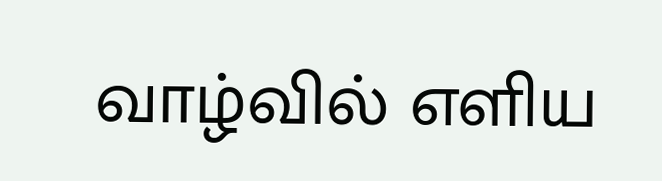வாழ்வில் எளிய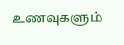உணவுகளும்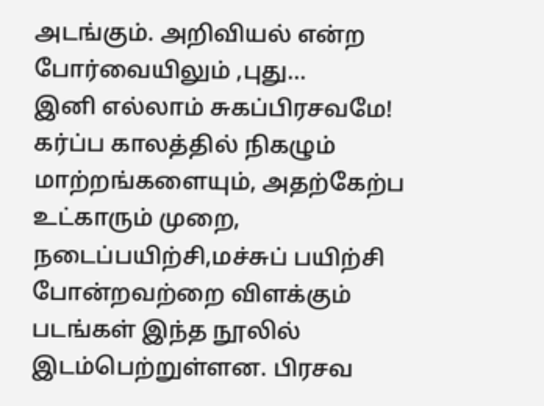அடங்கும். அறிவியல் என்ற போர்வையிலும் ,புது…
இனி எல்லாம் சுகப்பிரசவமே!
கர்ப்ப காலத்தில் நிகழும் மாற்றங்களையும், அதற்கேற்ப உட்காரும் முறை, நடைப்பயிற்சி,மச்சுப் பயிற்சி போன்றவற்றை விளக்கும் படங்கள் இந்த நூலில் இடம்பெற்றுள்ளன. பிரசவ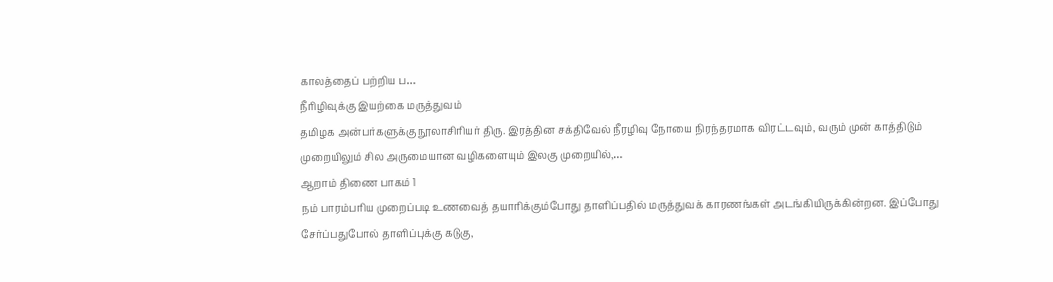காலத்தைப் பற்றிய ப…
நீரிழிவுக்கு இயற்கை மருத்துவம்
தமிழக அன்பர்களுக்கு நூலாசிரியர் திரு. இரத்தின சக்திவேல் நீரழிவு நோயை நிரந்தரமாக விரட்டவும், வரும் முன் காத்திடும் முறையிலும் சில அருமையான வழிகளையும் இலகு முறையில்,…
ஆறாம் திணை பாகம் 1
நம் பாரம்பரிய முறைப்படி உணவைத் தயாரிக்கும்போது தாளிப்பதில் மருத்துவக் காரணங்கள் அடங்கியிருக்கின்றன. இப்போது சேர்ப்பதுபோல் தாளிப்புக்கு கடுகு,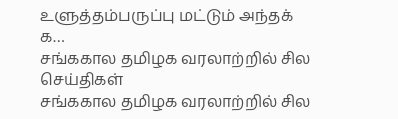உளுத்தம்பருப்பு மட்டும் அந்தக் க…
சங்ககால தமிழக வரலாற்றில் சில செய்திகள்
சங்ககால தமிழக வரலாற்றில் சில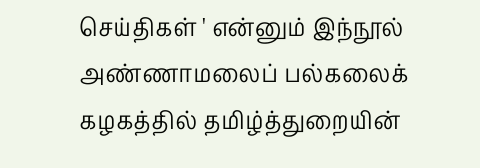செய்திகள் ' என்னும் இந்நூல் அண்ணாமலைப் பல்கலைக் கழகத்தில் தமிழ்த்துறையின்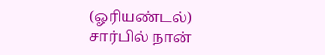(ஓரியண்டல்) சார்பில் நான்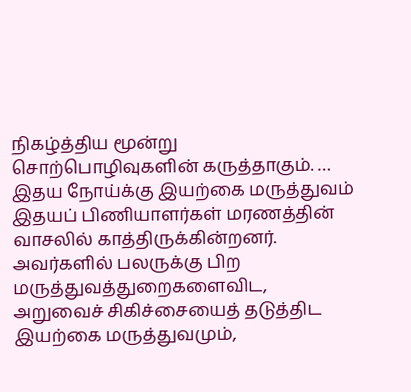நிகழ்த்திய மூன்று சொற்பொழிவுகளின் கருத்தாகும். …
இதய நோய்க்கு இயற்கை மருத்துவம்
இதயப் பிணியாளர்கள் மரணத்தின் வாசலில் காத்திருக்கின்றனர். அவர்களில் பலருக்கு பிற மருத்துவத்துறைகளைவிட, அறுவைச் சிகிச்சையைத் தடுத்திட இயற்கை மருத்துவமும்,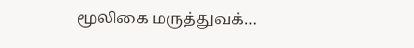மூலிகை மருத்துவக்…